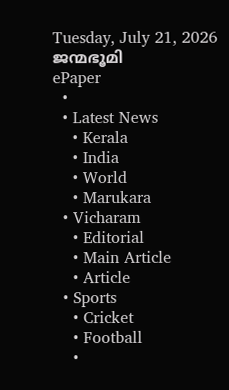Tuesday, July 21, 2026
ജന്മഭൂമി
ePaper
  •
  • Latest News
    • Kerala
    • India
    • World
    • Marukara
  • Vicharam
    • Editorial
    • Main Article
    • Article
  • Sports
    • Cricket
    • Football
    •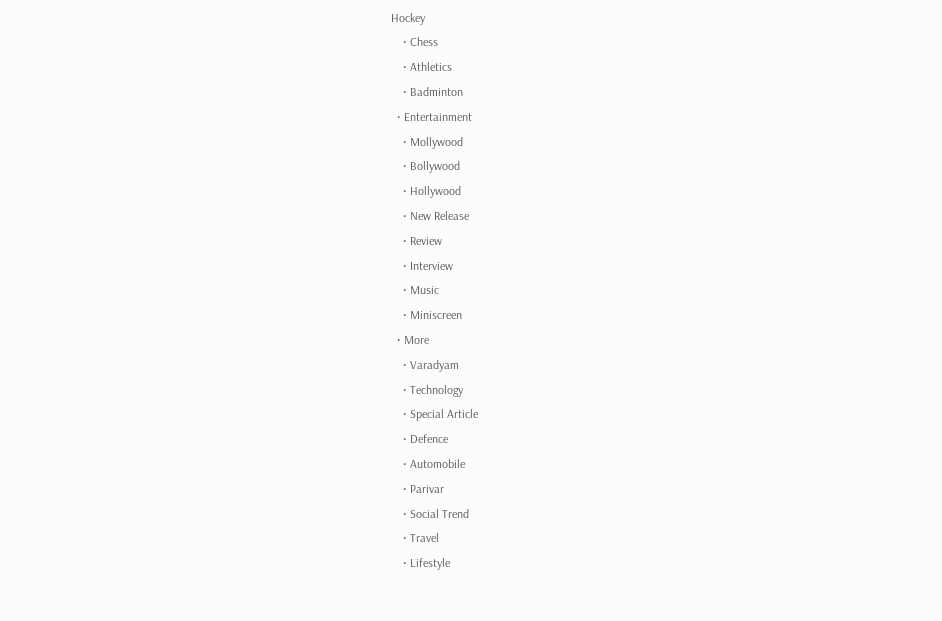Hockey
    • Chess
    • Athletics
    • Badminton
  • Entertainment
    • Mollywood
    • Bollywood
    • Hollywood
    • New Release
    • Review
    • Interview
    • Music
    • Miniscreen
  • More
    • Varadyam
    • Technology
    • Special Article
    • Defence
    • Automobile
    • Parivar
    • Social Trend
    • Travel
    • Lifestyle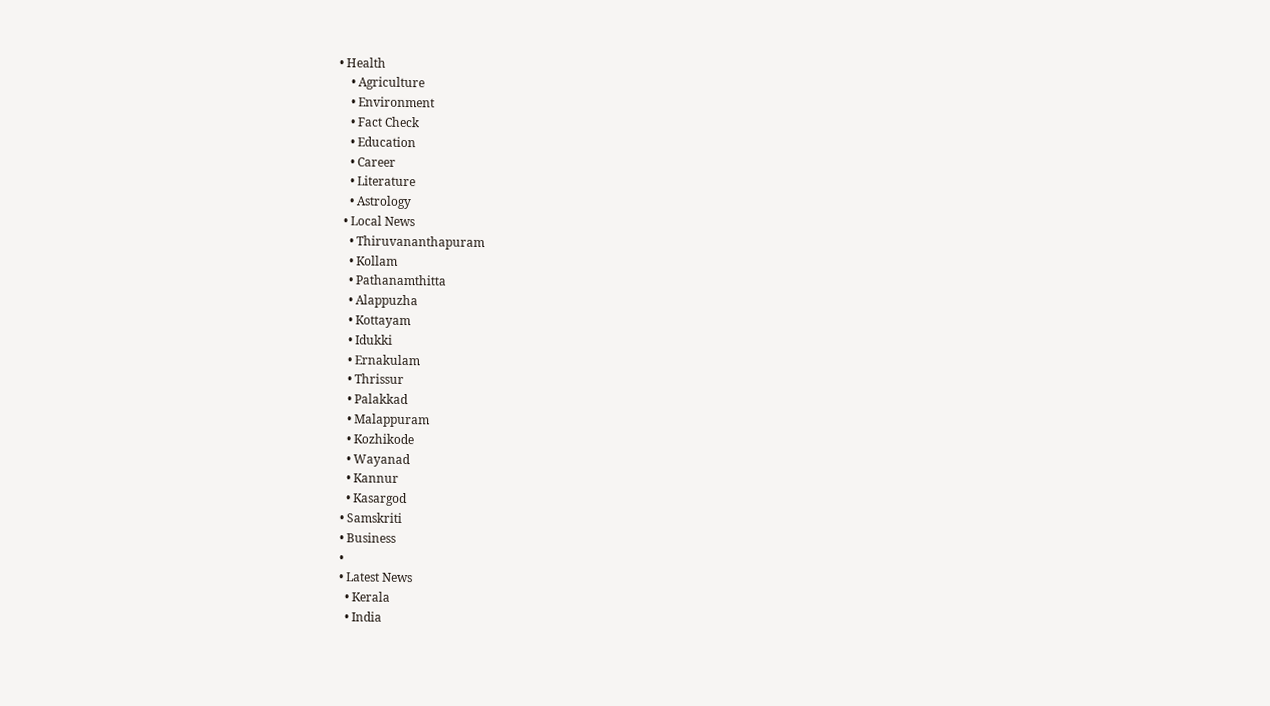• Health
    • Agriculture
    • Environment
    • Fact Check
    • Education
    • Career
    • Literature
    • Astrology
  • Local News
    • Thiruvananthapuram
    • Kollam
    • Pathanamthitta
    • Alappuzha
    • Kottayam
    • Idukki
    • Ernakulam
    • Thrissur
    • Palakkad
    • Malappuram
    • Kozhikode
    • Wayanad
    • Kannur
    • Kasargod
  • Samskriti
  • Business
  •
  • Latest News
    • Kerala
    • India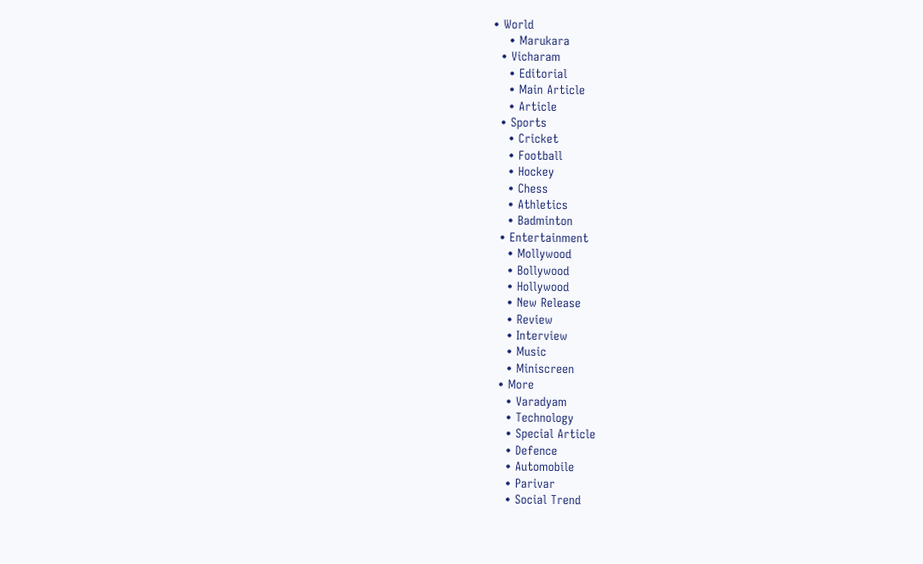• World
    • Marukara
  • Vicharam
    • Editorial
    • Main Article
    • Article
  • Sports
    • Cricket
    • Football
    • Hockey
    • Chess
    • Athletics
    • Badminton
  • Entertainment
    • Mollywood
    • Bollywood
    • Hollywood
    • New Release
    • Review
    • Interview
    • Music
    • Miniscreen
  • More
    • Varadyam
    • Technology
    • Special Article
    • Defence
    • Automobile
    • Parivar
    • Social Trend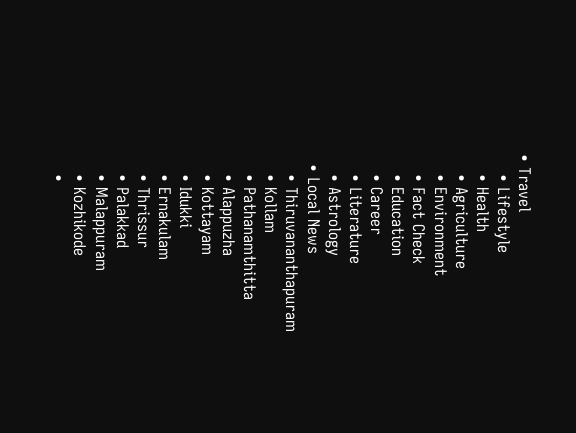• Travel
    • Lifestyle
    • Health
    • Agriculture
    • Environment
    • Fact Check
    • Education
    • Career
    • Literature
    • Astrology
  • Local News
    • Thiruvananthapuram
    • Kollam
    • Pathanamthitta
    • Alappuzha
    • Kottayam
    • Idukki
    • Ernakulam
    • Thrissur
    • Palakkad
    • Malappuram
    • Kozhikode
    •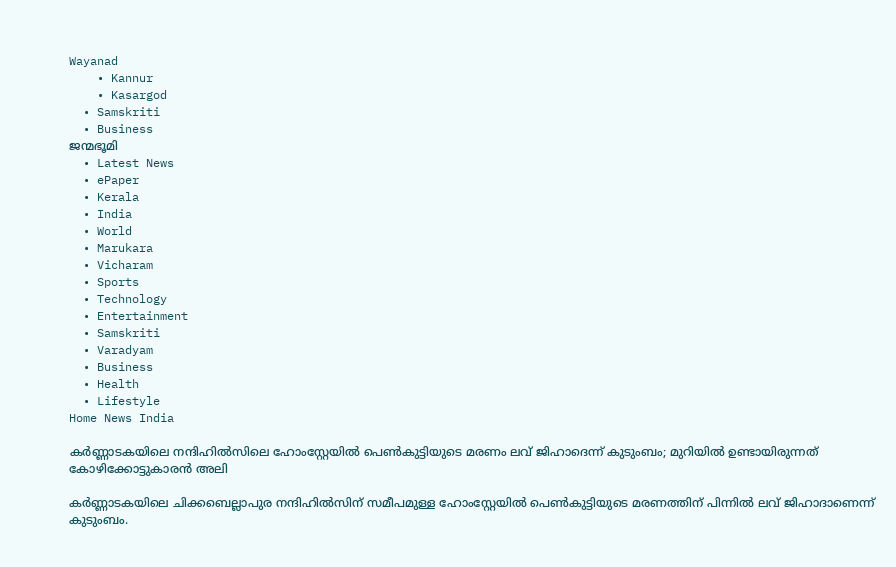Wayanad
    • Kannur
    • Kasargod
  • Samskriti
  • Business
ജന്മഭൂമി
  • Latest News
  • ePaper
  • Kerala
  • India
  • World
  • Marukara
  • Vicharam
  • Sports
  • Technology
  • Entertainment
  • Samskriti
  • Varadyam
  • Business
  • Health
  • Lifestyle
Home News India

കര്‍ണ്ണാടകയിലെ നന്ദിഹില്‍സിലെ ഹോംസ്റ്റേയില്‍ പെണ്‍കുട്ടിയുടെ മരണം ലവ് ജിഹാദെന്ന് കുടുംബം; മുറിയില്‍ ഉണ്ടായിരുന്നത് കോഴിക്കോട്ടുകാരന്‍ അലി

കര്‍ണ്ണാടകയിലെ ചിക്കബെല്ലാപുര നന്ദിഹിൽസിന് സമീപമുള്ള ഹോംസ്റ്റേയിൽ പെണ്‍കുട്ടിയുടെ മരണത്തിന് പിന്നില്‍ ലവ് ജിഹാദാണെന്ന് കുടുംബം.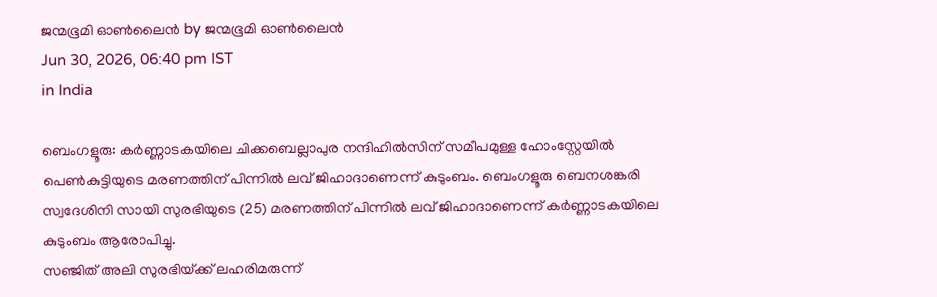ജന്മഭൂമി ഓണ്‍ലൈന്‍ by ജന്മഭൂമി ഓണ്‍ലൈന്‍
Jun 30, 2026, 06:40 pm IST
in India

ബെംഗളൂരു: കര്‍ണ്ണാടകയിലെ ചിക്കബെല്ലാപുര നന്ദിഹിൽസിന് സമീപമുള്ള ഹോംസ്റ്റേയിൽ പെണ്‍കുട്ടിയുടെ മരണത്തിന് പിന്നില്‍ ലവ് ജിഹാദാണെന്ന് കുടുംബം. ബെംഗളൂരു ബെനശങ്കരി സ്വദേശിനി സായി സുരഭിയുടെ (25) മരണത്തിന് പിന്നില്‍ ലവ് ജിഹാദാണെന്ന് കര്‍ണ്ണാടകയിലെ കുടുംബം ആരോപിച്ചു.
സഞ്ജിത് അലി സുരഭിയ്‌ക്ക് ലഹരിമരുന്ന്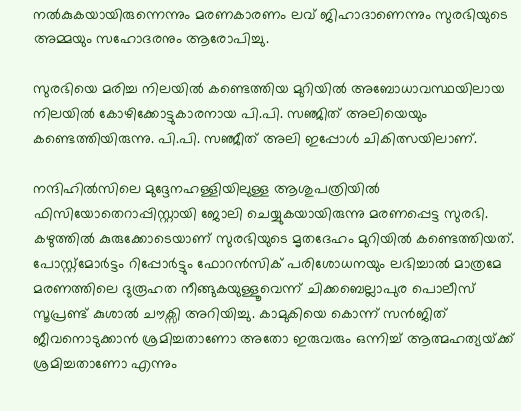നല്‍കുകയായിരുന്നെന്നും മരണകാരണം ലവ് ജിഹാദാണെന്നും സുരഭിയുടെ അമ്മയും സഹോദരനും ആരോപിച്ചു.

സുരഭിയെ മരിച്ച നിലയില്‍ കണ്ടെത്തിയ മുറിയില്‍ അബോധാവസ്ഥയിലായ നിലയില്‍ കോഴിക്കോട്ടുകാരനായ പി.പി. സഞ്ജിത് അലിയെയും കണ്ടെത്തിയിരുന്നു. പി.പി. സഞ്ജീത് അലി ഇപ്പോള്‍ ചികിത്സയിലാണ്.

നന്ദിഹിൽസിലെ മുദ്ദേനഹള്ളിയിലുള്ള ആശുപത്രിയിൽ ഫിസിയോതെറാപ്പിസ്റ്റായി ജോലി ചെയ്യുകയായിരുന്നു മരണപ്പെട്ട സുരഭി. കഴുത്തിൽ കുരുക്കോടെയാണ് സുരഭിയുടെ മൃതദേഹം മുറിയില്‍ കണ്ടെത്തിയത്. പോസ്റ്റ്‌മോർട്ടം റിപ്പോർട്ടും ഫോറൻസിക് പരിശോധനയും ലഭിച്ചാൽ മാത്രമേ മരണത്തിലെ ദുരൂഹത നീങ്ങുകയുള്ളൂവെന്ന് ചിക്കബെല്ലാപുര പൊലീസ് സൂപ്രണ്ട് കുശാൽ ചൗക്സി അറിയിച്ചു. കാമുകിയെ കൊന്ന് സന്‍ജിത് ജീവനൊടുക്കാന്‍ ശ്രമിച്ചതാണോ അതോ ഇരുവരും ഒന്നിച്ച് ആത്മഹത്യയ്‌ക്ക് ശ്രമിച്ചതാണോ എന്നും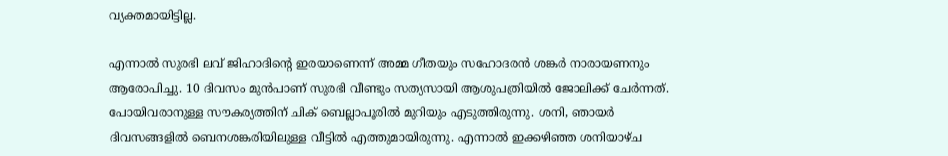വ്യക്തമായിട്ടില്ല.

എന്നാല്‍ സുരഭി ലവ് ജിഹാദിന്റെ ഇരയാണെന്ന് അമ്മ ഗീതയും സഹോദരന്‍ ശങ്കര്‍ നാരായണനും ആരോപിച്ചു. 10 ദിവസം മുന്‍പാണ് സുരഭി വീണ്ടും സത്യസായി ആശുപത്രിയില്‍ ജോലിക്ക് ചേര്‍ന്നത്. പോയിവരാനുള്ള സൗകര്യത്തിന് ചിക് ബെല്ലാപൂരില്‍ മുറിയും എടുത്തിരുന്നു. ശനി, ഞായര്‍ ദിവസങ്ങളില്‍ ബെനശങ്കരിയിലുള്ള വീട്ടില്‍ എത്തുമായിരുന്നു. എന്നാല്‍ ഇക്കഴിഞ്ഞ ശനിയാഴ്ച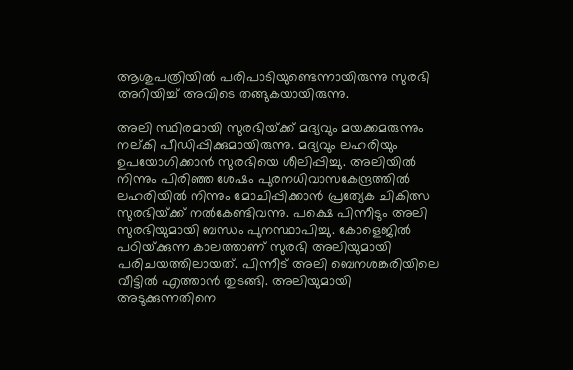ആശുപത്രിയില്‍ പരിപാടിയുണ്ടെന്നായിരുന്നു സുരഭി അറിയിച്ച് അവിടെ തങ്ങുകയായിരുന്നു.

അലി സ്ഥിരമായി സുരഭിയ്‌ക്ക് മദ്യവും മയക്കമരുന്നും നല്കി പീഡിപ്പിക്കുമായിരുന്നു. മദ്യവും ലഹരിയും ഉപയോഗിക്കാന്‍ സുരഭിയെ ശീലിപ്പിച്ചു. അലിയില്‍ നിന്നും പിരിഞ്ഞ ശേഷം പുരനധിവാസകേന്ദ്രത്തില്‍ ലഹരിയില്‍ നിന്നും മോചിപ്പിക്കാന്‍ പ്രത്യേക ചികിത്സ സുരഭിയ്‌ക്ക് നല്‍കേണ്ടിവന്നു. പക്ഷെ പിന്നീടും അലി സുരഭിയുമായി ബന്ധം പുനസ്ഥാപിച്ചു. കോളെജില്‍ പഠിയ്‌ക്കുന്ന കാലത്താണ് സുരഭി അലിയുമായി പരിചയത്തിലായത്. പിന്നീട് അലി ബെനശങ്കരിയിലെ വീട്ടില്‍ എത്താന്‍ തുടങ്ങി. അലിയുമായി അടുക്കുന്നതിനെ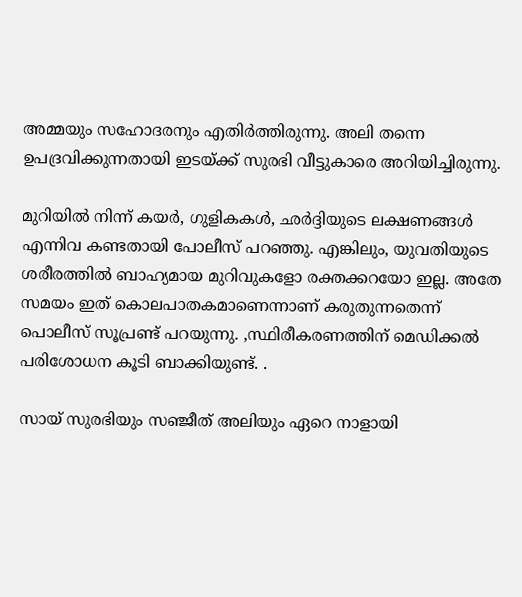അമ്മയും സഹോദരനും എതിര്‍ത്തിരുന്നു. അലി തന്നെ ഉപദ്രവിക്കുന്നതായി ഇടയ്‌ക്ക് സുരഭി വീട്ടുകാരെ അറിയിച്ചിരുന്നു.

മുറിയിൽ നിന്ന് കയർ, ഗുളികകൾ, ഛർദ്ദിയുടെ ലക്ഷണങ്ങൾ എന്നിവ കണ്ടതായി പോലീസ് പറഞ്ഞു. എങ്കിലും, യുവതിയുടെ ശരീരത്തിൽ ബാഹ്യമായ മുറിവുകളോ രക്തക്കറയോ ഇല്ല. അതേ സമയം ഇത് കൊലപാതകമാണെന്നാണ് കരുതുന്നതെന്ന് പൊലീസ് സൂപ്രണ്ട് പറയുന്നു. ,സ്ഥിരീകരണത്തിന് മെഡിക്കല്‍ പരിശോധന കൂടി ബാക്കിയുണ്ട്. .

സായ് സുരഭിയും സഞ്ജീത് അലിയും ഏറെ നാളായി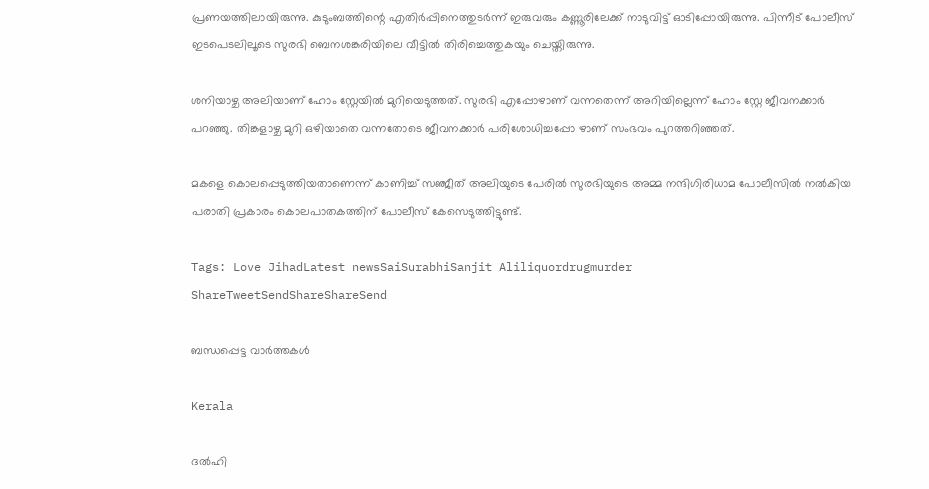പ്രണയത്തിലായിരുന്നു. കുടുംബത്തിന്റെ എതിർപ്പിനെത്തുടർന്ന് ഇരുവരും കണ്ണൂരിലേക്ക് നാടുവിട്ട് ഓടിപ്പോയിരുന്നു. പിന്നീട് പോലീസ് ഇടപെടലിലൂടെ സുരഭി ബെനശങ്കരിയിലെ വീട്ടില്‍ തിരിച്ചെത്തുകയും ചെയ്തിരുന്നു.

ശനിയാഴ്ച അലിയാണ് ഹോം സ്റ്റേയിൽ മുറിയെടുത്തത്. സുരഭി എപ്പോഴാണ് വന്നതെന്ന് അറിയില്ലെന്ന് ഹോം സ്റ്റേ ജീവനക്കാർ പറഞ്ഞു. തിങ്കളാഴ്ച മുറി ഒഴിയാതെ വന്നതോടെ ജീവനക്കാർ പരിശോധിച്ചപ്പോ ഴാണ് സംഭവം പുറത്തറിഞ്ഞത്.

മകളെ കൊലപ്പെടുത്തിയതാണെന്ന് കാണിച്ച് സഞ്ജീത് അലിയുടെ പേരിൽ സുരഭിയുടെ അമ്മ നന്ദിഗിരിധാമ പോലീസിൽ നല്‍കിയ പരാതി പ്രകാരം കൊലപാതകത്തിന് പോലീസ് കേസെടുത്തിട്ടുണ്ട്.

Tags: Love JihadLatest newsSaiSurabhiSanjit Aliliquordrugmurder
ShareTweetSendShareShareSend

ബന്ധപ്പെട്ട വാര്‍ത്തകള്‍

Kerala

ദല്‍ഹി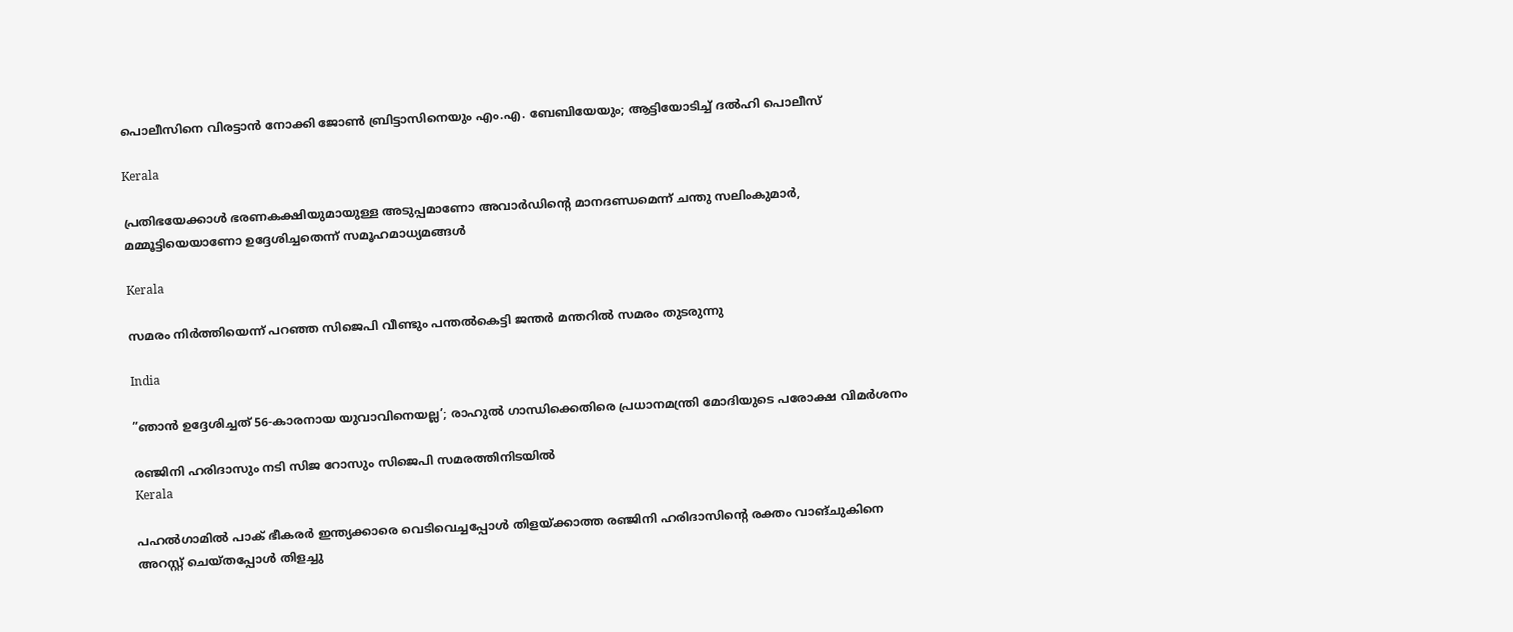പൊലീസിനെ വിരട്ടാന്‍ നോക്കി ജോണ്‍ ബ്രിട്ടാസിനെയും എം.എ. ബേബിയേയും; ആട്ടിയോടിച്ച് ദല്‍ഹി പൊലീസ്

Kerala

പ്രതിഭയേക്കാള്‍ ഭരണകക്ഷിയുമായുള്ള അടുപ്പമാണോ അവാര്‍ഡിന്റെ മാനദണ്ഡമെന്ന് ചന്തു സലിംകുമാര്‍, മമ്മൂട്ടിയെയാണോ ഉദ്ദേശിച്ചതെന്ന് സമൂഹമാധ്യമങ്ങള്‍

Kerala

സമരം നിര്‍ത്തിയെന്ന് പറഞ്ഞ സിജെപി വീണ്ടും പന്തല്‍കെട്ടി ജന്തര്‍ മന്തറില്‍ സമരം തുടരുന്നു

India

”ഞാൻ ഉദ്ദേശിച്ചത് 56-കാരനായ യുവാവിനെയല്ല’; രാഹുല്‍ ഗാന്ധിക്കെതിരെ പ്രധാനമന്ത്രി മോദിയുടെ പരോക്ഷ വിമര്‍ശനം

രഞ്ജിനി ഹരിദാസും നടി സിജ റോസും സിജെപി സമരത്തിനിടയില്‍
Kerala

പഹല്‍ഗാമില്‍ പാക് ഭീകരര്‍ ഇന്ത്യക്കാരെ വെടിവെച്ചപ്പോള്‍ തിളയ്‌ക്കാത്ത രഞ്ജിനി ഹരിദാസിന്റെ രക്തം വാങ്ചുകിനെ അറസ്റ്റ് ചെയ്തപ്പോള്‍ തിളച്ചു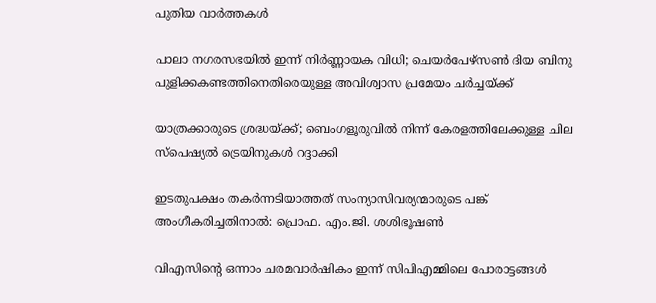പുതിയ വാര്‍ത്തകള്‍

പാലാ നഗരസഭയിൽ ഇന്ന് നിർണ്ണായക വിധി; ചെയർപേഴ്‌സൺ ദിയ ബിനു പുളിക്കകണ്ടത്തിനെതിരെയുള്ള അവിശ്വാസ പ്രമേയം ചർച്ചയ്‌ക്ക്

യാത്രക്കാരുടെ ശ്രദ്ധയ്‌ക്ക്; ബെംഗളൂരുവിൽ നിന്ന് കേരളത്തിലേക്കുള്ള ചില സ്പെഷ്യല്‍ ട്രെയിനുകള്‍ റദ്ദാക്കി

ഇടതുപക്ഷം തകര്‍ന്നടിയാത്തത് സംന്യാസിവര്യന്മാരുടെ പങ്ക് അംഗീകരിച്ചതിനാല്‍: പ്രൊഫ. എം.ജി. ശശിഭൂഷണ്‍

വിഎസിന്റെ ഒന്നാം ചരമവാര്‍ഷികം ഇന്ന് സിപിഎമ്മിലെ പോരാട്ടങ്ങള്‍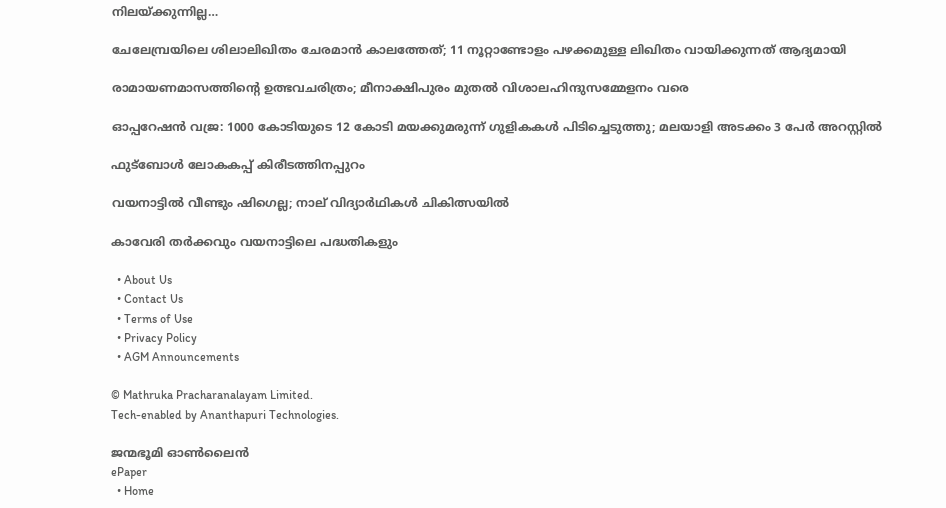നിലയ്‌ക്കുന്നില്ല…

ചേലേമ്പ്രയിലെ ശിലാലിഖിതം ചേരമാന്‍ കാലത്തേത്; 11 നൂറ്റാണ്ടോളം പഴക്കമുള്ള ലിഖിതം വായിക്കുന്നത് ആദ്യമായി

രാമായണമാസത്തിന്റെ ഉത്ഭവചരിത്രം; മീനാക്ഷിപുരം മുതല്‍ വിശാലഹിന്ദുസമ്മേളനം വരെ

ഓപ്പറേഷൻ വജ്ര: 1000 കോടിയുടെ 12 കോടി മയക്കുമരുന്ന് ഗുളികകൾ പിടിച്ചെടുത്തു; മലയാളി അടക്കം 3 പേർ അറസ്റ്റിൽ

ഫുട്‌ബോള്‍ ലോകകപ്പ് കിരീടത്തിനപ്പുറം

വയനാട്ടിൽ വീണ്ടും ഷിഗെല്ല; നാല് വിദ്യാർഥികൾ ചികിത്സയിൽ

കാവേരി തര്‍ക്കവും വയനാട്ടിലെ പദ്ധതികളും

  • About Us
  • Contact Us
  • Terms of Use
  • Privacy Policy
  • AGM Announcements

© Mathruka Pracharanalayam Limited.
Tech-enabled by Ananthapuri Technologies.

ജന്മഭൂമി ഓണ്‍ലൈന്‍
ePaper
  • Home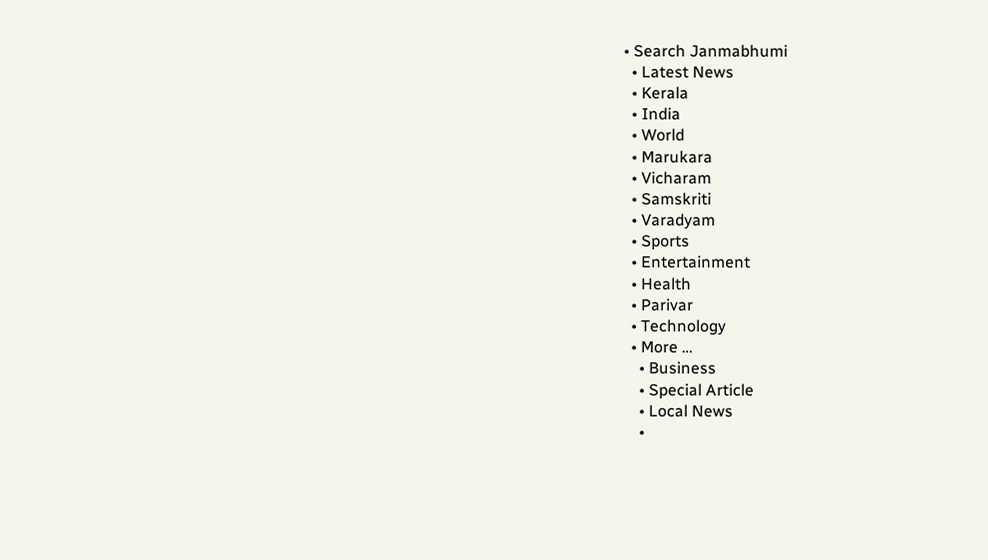• Search Janmabhumi
  • Latest News
  • Kerala
  • India
  • World
  • Marukara
  • Vicharam
  • Samskriti
  • Varadyam
  • Sports
  • Entertainment
  • Health
  • Parivar
  • Technology
  • More …
    • Business
    • Special Article
    • Local News
    •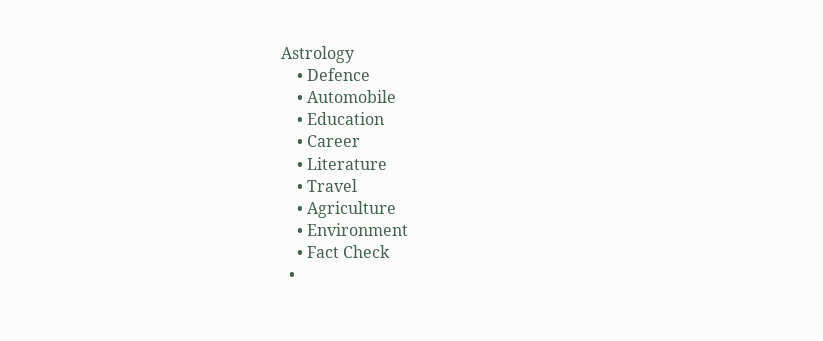Astrology
    • Defence
    • Automobile
    • Education
    • Career
    • Literature
    • Travel
    • Agriculture
    • Environment
    • Fact Check
  •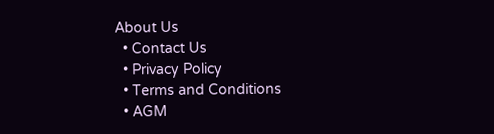About Us
  • Contact Us
  • Privacy Policy
  • Terms and Conditions
  • AGM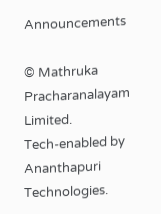Announcements

© Mathruka Pracharanalayam Limited.
Tech-enabled by Ananthapuri Technologies.